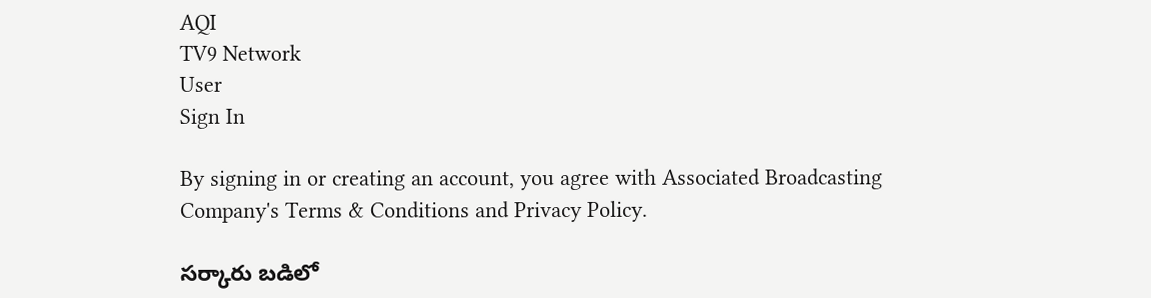AQI
TV9 Network
User
Sign In

By signing in or creating an account, you agree with Associated Broadcasting Company's Terms & Conditions and Privacy Policy.

సర్కారు బడిలో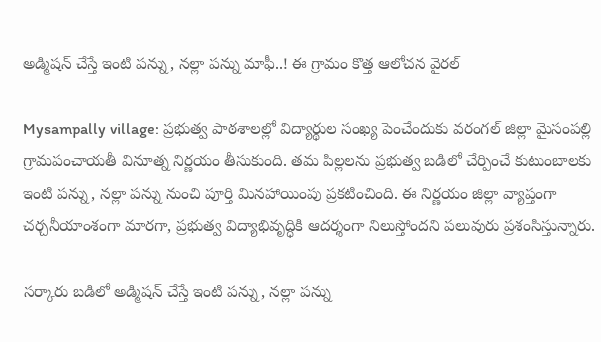అడ్మిషన్ చేస్తే ఇంటి పన్ను, నల్లా పన్ను మాఫీ..! ఈ గ్రామం కొత్త ఆలోచన వైరల్

Mysampally village: ప్రభుత్వ పాఠశాలల్లో విద్యార్థుల సంఖ్య పెంచేందుకు వరంగల్ జిల్లా మైసంపల్లి గ్రామపంచాయతీ వినూత్న నిర్ణయం తీసుకుంది. తమ పిల్లలను ప్రభుత్వ బడిలో చేర్పించే కుటుంబాలకు ఇంటి పన్ను, నల్లా పన్ను నుంచి పూర్తి మినహాయింపు ప్రకటించింది. ఈ నిర్ణయం జిల్లా వ్యాప్తంగా చర్చనీయాంశంగా మారగా, ప్రభుత్వ విద్యాభివృద్ధికి ఆదర్శంగా నిలుస్తోందని పలువురు ప్రశంసిస్తున్నారు.

సర్కారు బడిలో అడ్మిషన్ చేస్తే ఇంటి పన్ను, నల్లా పన్ను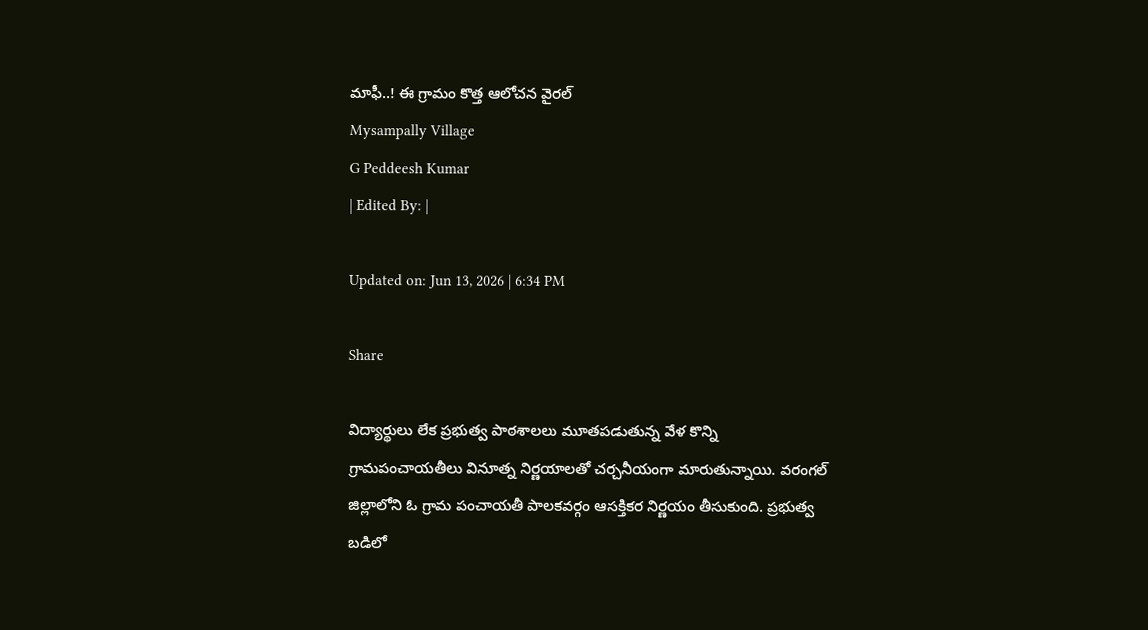మాఫీ..! ఈ గ్రామం కొత్త ఆలోచన వైరల్
Mysampally Village
G Peddeesh Kumar
| Edited By: |

Updated on: Jun 13, 2026 | 6:34 PM

Share

విద్యార్థులు లేక ప్రభుత్వ పాఠశాలలు మూతపడుతున్న వేళ కొన్ని గ్రామపంచాయతీలు వినూత్న నిర్ణయాలతో చర్చనీయంగా మారుతున్నాయి. వరంగల్ జిల్లాలోని ఓ గ్రామ పంచాయతీ పాలకవర్గం ఆసక్తికర నిర్ణయం తీసుకుంది. ప్రభుత్వ బడిలో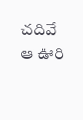చదివే ఆ ఊరి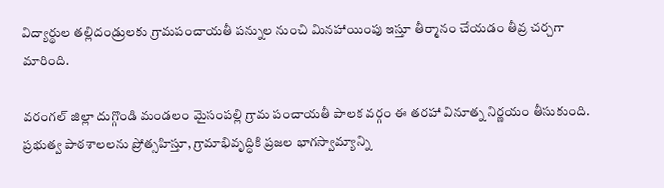విద్యార్థుల తల్లిదండ్రులకు గ్రామపంచాయతీ పన్నుల నుంచి మినహాయింపు ఇస్తూ తీర్మానం చేయడం తీవ్ర చర్చగా మారింది.

వరంగల్ జిల్లా దుగ్గొండి మండలం మైసంపల్లి గ్రామ పంచాయతీ పాలక వర్గం ఈ తరహా వినూత్న నిర్ణయం తీసుకుంది. ప్రభుత్వ పాఠశాలలను ప్రోత్సహిస్తూ, గ్రామాభివృద్ధికి ప్రజల భాగస్వామ్యాన్ని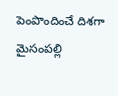పెంపొందించే దిశగా మైసంపల్లి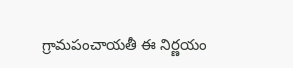గ్రామపంచాయతీ ఈ నిర్ణయం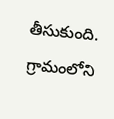తీసుకుంది. గ్రామంలోని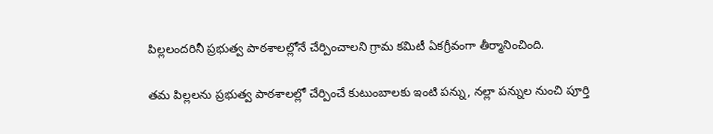పిల్లలందరినీ ప్రభుత్వ పాఠశాలల్లోనే చేర్పించాలని గ్రామ కమిటీ ఏకగ్రీవంగా తీర్మానించింది.

తమ పిల్లలను ప్రభుత్వ పాఠశాలల్లో చేర్పించే కుటుంబాలకు ఇంటి పన్ను, నల్లా పన్నుల నుంచి పూర్తి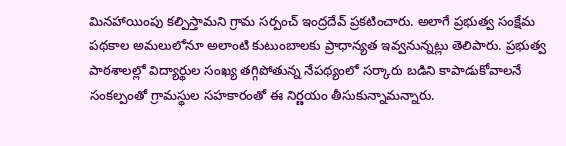మినహాయింపు కల్పిస్తామని గ్రామ సర్పంచ్ ఇంద్రదేవ్ ప్రకటించారు. అలాగే ప్రభుత్వ సంక్షేమ పథకాల అమలులోనూ అలాంటి కుటుంబాలకు ప్రాధాన్యత ఇవ్వనున్నట్లు తెలిపారు. ప్రభుత్వ పాఠశాలల్లో విద్యార్థుల సంఖ్య తగ్గిపోతున్న నేపథ్యంలో సర్కారు బడిని కాపాడుకోవాలనే సంకల్పంతో గ్రామస్థుల సహకారంతో ఈ నిర్ణయం తీసుకున్నామన్నారు.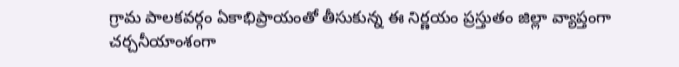గ్రామ పాలకవర్గం ఏకాభిప్రాయంతో తీసుకున్న ఈ నిర్ణయం ప్రస్తుతం జిల్లా వ్యాప్తంగా చర్చనీయాంశంగా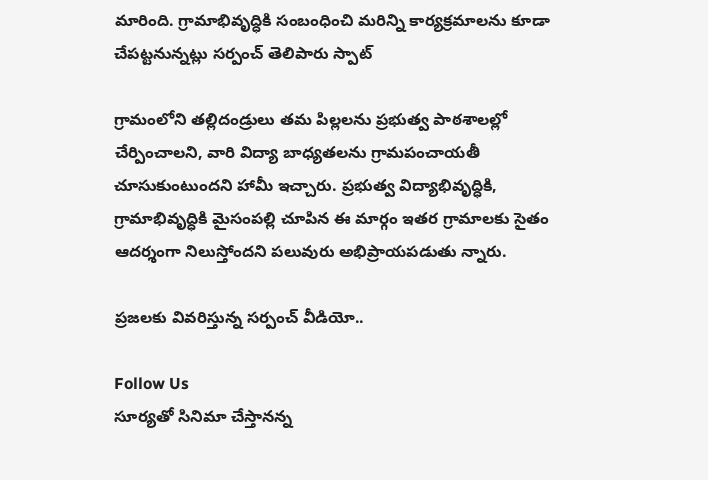మారింది. గ్రామాభివృద్ధికి సంబంధించి మరిన్ని కార్యక్రమాలను కూడా చేపట్టనున్నట్లు సర్పంచ్ తెలిపారు స్పాట్

గ్రామంలోని తల్లిదండ్రులు తమ పిల్లలను ప్రభుత్వ పాఠశాలల్లో చేర్పించాలని, వారి విద్యా బాధ్యతలను గ్రామపంచాయతీ చూసుకుంటుందని హామీ ఇచ్చారు. ప్రభుత్వ విద్యాభివృద్ధికి, గ్రామాభివృద్ధికి మైసంపల్లి చూపిన ఈ మార్గం ఇతర గ్రామాలకు సైతం ఆదర్శంగా నిలుస్తోందని పలువురు అభిప్రాయపడుతు న్నారు.

ప్రజలకు వివరిస్తున్న సర్పంచ్ వీడియో..

Follow Us
సూర్యతో సినిమా చేస్తానన్న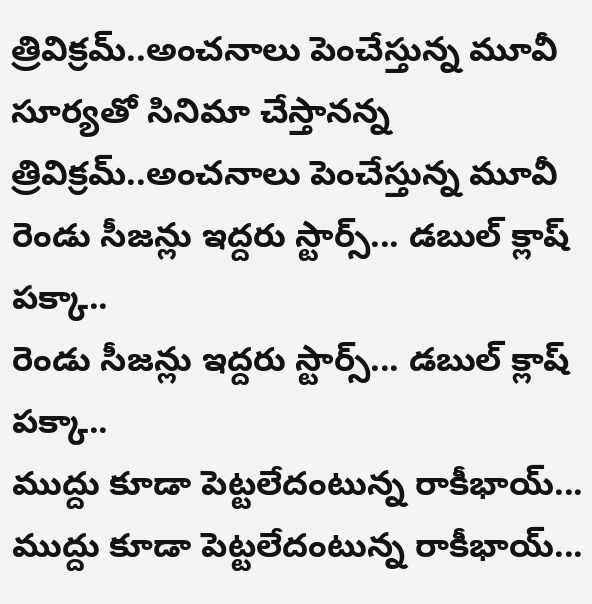త్రివిక్రమ్‌..అంచనాలు పెంచేస్తున్న మూవీ
సూర్యతో సినిమా చేస్తానన్న త్రివిక్రమ్‌..అంచనాలు పెంచేస్తున్న మూవీ
రెండు సీజన్లు ఇద్దరు స్టార్స్‌... డబుల్ క్లాష్‌ పక్కా..
రెండు సీజన్లు ఇద్దరు స్టార్స్‌... డబుల్ క్లాష్‌ పక్కా..
ముద్దు కూడా పెట్టలేదంటున్న రాకీభాయ్...
ముద్దు కూడా పెట్టలేదంటున్న రాకీభాయ్...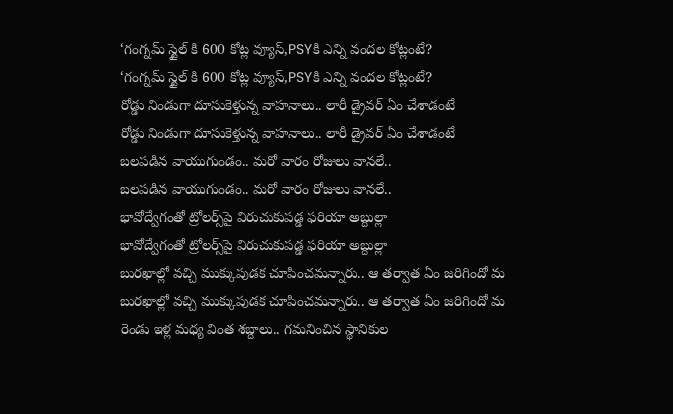‘గంగ్నమ్ స్టైల్ కి 600 కోట్ల వ్యూస్‌,PSYకి ఎన్ని వందల కోట్లంటే?
‘గంగ్నమ్ స్టైల్ కి 600 కోట్ల వ్యూస్‌,PSYకి ఎన్ని వందల కోట్లంటే?
రోడ్డు నిండుగా దూసుకెళ్తున్న వాహనాలు.. లారీ డ్రైవర్ ఏం చేశాడంటే
రోడ్డు నిండుగా దూసుకెళ్తున్న వాహనాలు.. లారీ డ్రైవర్ ఏం చేశాడంటే
బలపడిన వాయుగుండం.. మరో వారం రోజులు వానలే..
బలపడిన వాయుగుండం.. మరో వారం రోజులు వానలే..
భావోద్వేగంతో ట్రోలర్స్‌పై విరుచుకుపడ్డ ఫరియా అబ్దుల్లా
భావోద్వేగంతో ట్రోలర్స్‌పై విరుచుకుపడ్డ ఫరియా అబ్దుల్లా
బురఖాల్లో వచ్చి ముక్కుపుడక చూపించమన్నారు.. ఆ తర్వాత ఏం జరిగిందో మ
బురఖాల్లో వచ్చి ముక్కుపుడక చూపించమన్నారు.. ఆ తర్వాత ఏం జరిగిందో మ
రెండు ఇళ్ల మధ్య వింత శబ్దాలు.. గమనించిన స్థానికుల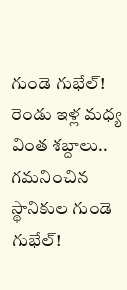గుండె గుభేల్‌!
రెండు ఇళ్ల మధ్య వింత శబ్దాలు.. గమనించిన స్థానికుల గుండె గుభేల్‌!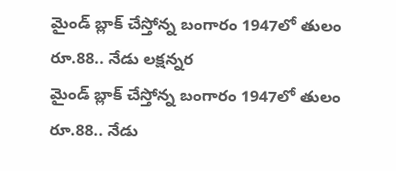మైండ్ బ్లాక్ చేస్తోన్న బంగారం 1947లో తులం రూ.88.. నేడు లక్షన్నర
మైండ్ బ్లాక్ చేస్తోన్న బంగారం 1947లో తులం రూ.88.. నేడు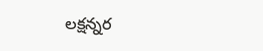లక్షన్నర